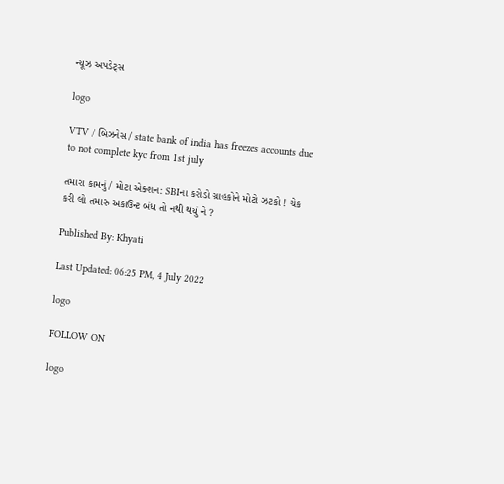ન્યૂઝ અપડેટ્સ

logo

VTV / બિઝનેસ / state bank of india has freezes accounts due to not complete kyc from 1st july

તમારા કામનું / મોટા એક્શન: SBIના કરોડો ગ્રાહકોને મોટો ઝટકો ! ચેક કરી લો તમારુ અકાઉન્ટ બંધ તો નથી થયું ને ?

Published By: Khyati

Last Updated: 06:25 PM, 4 July 2022

logo

FOLLOW ON

logo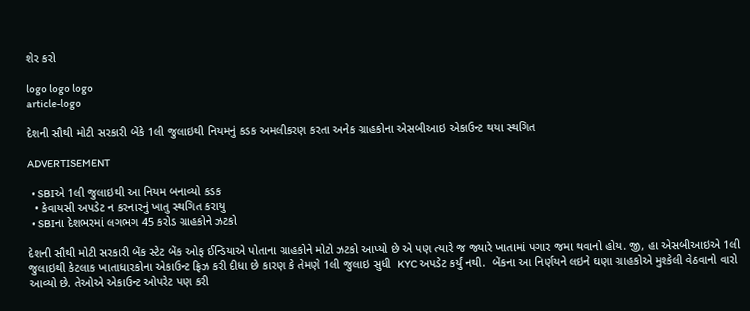શેર કરો

logo logo logo
article-logo

દેશની સૌથી મોટી સરકારી બેંકે 1લી જુલાઇથી નિયમનું કડક અમલીકરણ કરતા અનેક ગ્રાહકોના એસબીઆઇ એકાઉન્ટ થયા સ્થગિત

ADVERTISEMENT

  • SBIએ 1લી જુલાઇથી આ નિયમ બનાવ્યો કડક
  • કેવાયસી અપડેટ ન કરનારનું ખાતુ સ્થગિત કરાયુ
  • SBIના દેશભરમાં લગભગ 45 કરોડ ગ્રાહકોને ઝટકો

દેશની સૌથી મોટી સરકારી બેંક સ્ટેટ બેંક ઓફ ઈન્ડિયાએ પોતાના ગ્રાહકોને મોટો ઝટકો આપ્યો છે એ પણ ત્યારે જ જ્યારે ખાતામાં પગાર જમા થવાનો હોય. જી, હા એસબીઆઇએ 1લી જુલાઇથી કેટલાક ખાતાધારકોના એકાઉન્ટ ફ્રિઝ કરી દીધા છે કારણ કે તેમણે 1લી જુલાઇ સુધી  KYC અપડેટ કર્યું નથી.  બેંકના આ નિર્ણયને લઇને ઘણા ગ્રાહકોએ મુશ્કેલી વેઠવાનો વારો આવ્યો છે. તેઓએ એકાઉન્ટ ઓપરેટ પણ કરી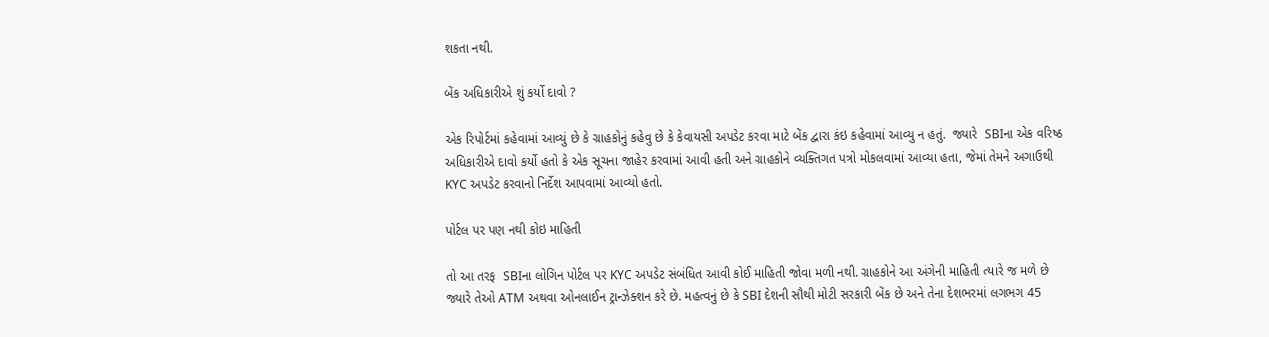શકતા નથી.

બેંક અધિકારીએ શું કર્યો દાવો ?

એક રિપોર્ટમાં કહેવામાં આવ્યું છે કે ગ્રાહકોનું કહેવુ છે કે કેવાયસી અપડેટ કરવા માટે બેંક દ્વારા કંઇ કહેવામાં આવ્યુ ન હતું.  જ્યારે  SBIના એક વરિષ્ઠ અધિકારીએ દાવો કર્યો હતો કે એક સૂચના જાહેર કરવામાં આવી હતી અને ગ્રાહકોને વ્યક્તિગત પત્રો મોકલવામાં આવ્યા હતા, જેમાં તેમને અગાઉથી KYC અપડેટ કરવાનો નિર્દેશ આપવામાં આવ્યો હતો.

પોર્ટલ પર પણ નથી કોઇ માહિતી

તો આ તરફ  SBIના લોગિન પોર્ટલ પર KYC અપડેટ સંબંધિત આવી કોઈ માહિતી જોવા મળી નથી. ગ્રાહકોને આ અંગેની માહિતી ત્યારે જ મળે છે જ્યારે તેઓ ATM અથવા ઓનલાઈન ટ્રાન્ઝેક્શન કરે છે. મહત્વનું છે કે SBI દેશની સૌથી મોટી સરકારી બેંક છે અને તેના દેશભરમાં લગભગ 45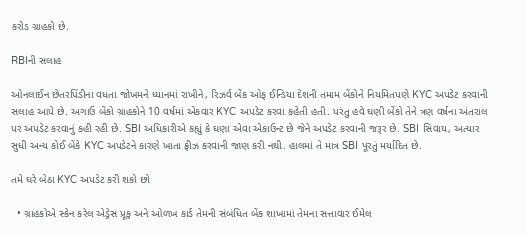કરોડ ગ્રાહકો છે.

RBIની સલાહ

ઓનલાઈન છેતરપિંડીના વધતા જોખમને ધ્યાનમાં રાખીને, રિઝર્વ બેંક ઓફ ઈન્ડિયા દેશની તમામ બેંકોને નિયમિતપણે KYC અપડેટ કરવાની સલાહ આપે છે. અગાઉ બેંકો ગ્રાહકોને 10 વર્ષમાં એકવાર KYC અપડેટ કરવા કહેતી હતી. પરંતુ હવે ઘણી બેંકો તેને ત્રણ વર્ષના અંતરાલ પર અપડેટ કરવાનું કહી રહી છે. SBI અધિકારીએ કહ્યું કે ઘણા એવા એકાઉન્ટ છે જેને અપડેટ કરવાની જરૂર છે. SBI સિવાય, અત્યાર સુધી અન્ય કોઈ બેંકે KYC અપડેટને કારણે ખાતા ફ્રીઝ કરવાની જાણ કરી નથી. હાલમાં તે માત્ર SBI પૂરતું મર્યાદિત છે.

તમે ઘરે બેઠા KYC અપડેટ કરી શકો છો

  • ગ્રાહકોએ સ્કેન કરેલ એડ્રેસ પ્રૂફ અને ઓળખ કાર્ડ તેમની સંબંધિત બેંક શાખામાં તેમના સત્તાવાર ઈમેલ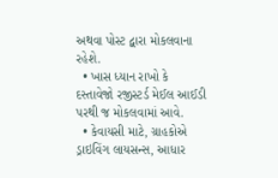અથવા પોસ્ટ દ્વારા મોકલવાના રહેશે.
  • ખાસ ધ્યાન રાખો કે દસ્તાવેજો રજીસ્ટર્ડ મેઈલ આઈડી પરથી જ મોકલવામાં આવે.
  • કેવાયસી માટે, ગ્રાહકોએ ડ્રાઇવિંગ લાયસન્સ, આધાર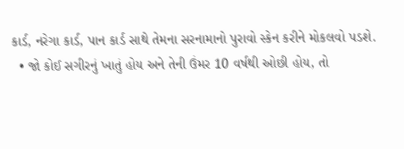કાર્ડ, નરેગા કાર્ડ, પાન કાર્ડ સાથે તેમના સરનામાનો પુરાવો સ્કેન કરીને મોકલવો પડશે.
  • જો કોઈ સગીરનું ખાતું હોય અને તેની ઉંમર 10 વર્ષથી ઓછી હોય, તો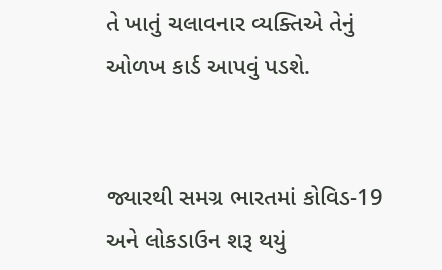તે ખાતું ચલાવનાર વ્યક્તિએ તેનું ઓળખ કાર્ડ આપવું પડશે.


જ્યારથી સમગ્ર ભારતમાં કોવિડ-19 અને લોકડાઉન શરૂ થયું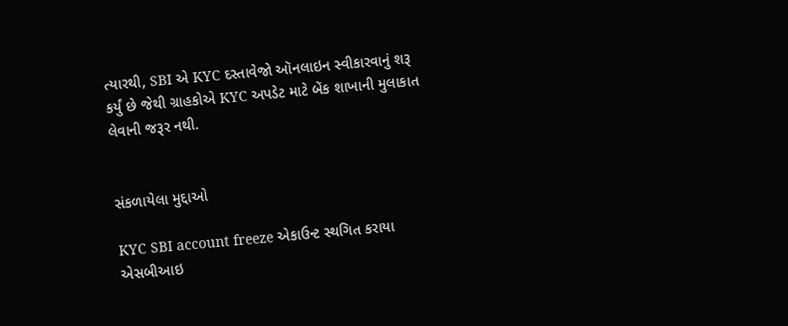ત્યારથી, SBI એ KYC દસ્તાવેજો ઑનલાઇન સ્વીકારવાનું શરૂ કર્યું છે જેથી ગ્રાહકોએ KYC અપડેટ માટે બેંક શાખાની મુલાકાત લેવાની જરૂર નથી.


સંકળાયેલા મુદ્દાઓ

KYC SBI account freeze એકાઉન્ટ સ્થગિત કરાયા એસબીઆઇ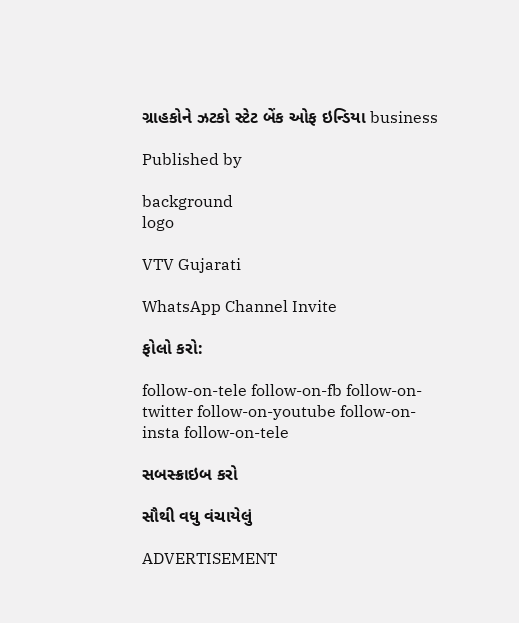ગ્રાહકોને ઝટકો સ્ટેટ બેંક ઓફ ઇન્ડિયા business

Published by

background
logo

VTV Gujarati

WhatsApp Channel Invite

ફોલો કરો:

follow-on-tele follow-on-fb follow-on-twitter follow-on-youtube follow-on-insta follow-on-tele

સબસ્ક્રાઇબ કરો

સૌથી વધુ વંચાયેલું

ADVERTISEMENT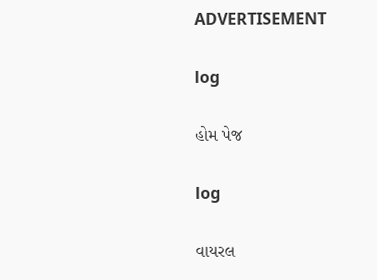ADVERTISEMENT

log

હોમ પેજ

log

વાયરલ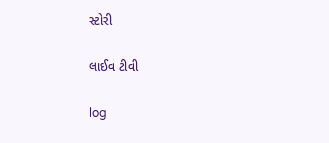સ્ટોરી

લાઈવ ટીવી

log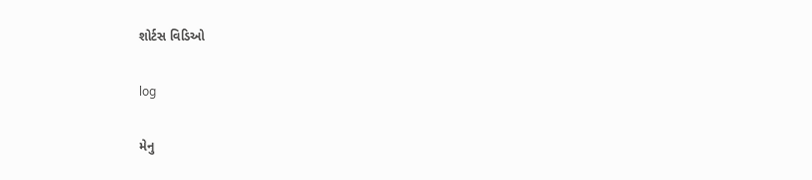શોર્ટસ વિડિઓ

log

મેનુ